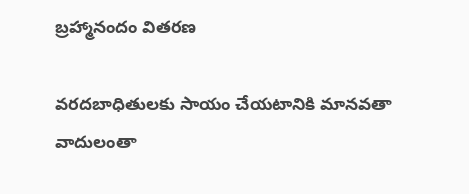బ్రహ్మానందం వితరణ

వరదబాధితులకు సాయం చేయటానికి మానవతా వాదులంతా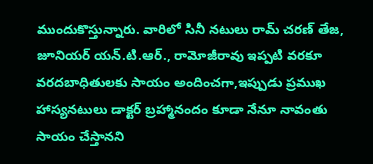ముందుకొస్తున్నారు. వారిలో సినీ నటులు రామ్ చరణ్ తేజ, జూనియర్ యన్.టి.ఆర్., రామోజీరావు ఇప్పటి వరకూ వరదబాధితులకు సాయం అందించగా,ఇప్పుడు ప్రముఖ హాస్యనటులు డాక్టర్ బ్రహ్మానందం కూడా నేనూ నావంతు సాయం చేస్తానని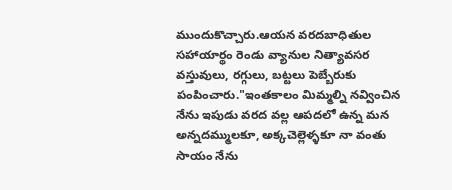ముందుకొచ్చారు.ఆయన వరదబాధితుల సహాయార్థం రెండు వ్యానుల నిత్యావసర వస్తువులు, రగ్గులు, బట్టలు పెబ్బేరుకు పంపించారు."ఇంతకాలం మిమ్మల్ని నవ్వించిన నేను ఇపుడు వరద వల్ల ఆపదలో ఉన్న మన అన్నదమ్ములకూ, అక్కచెల్లెళ్ళకూ నా వంతు సాయం నేను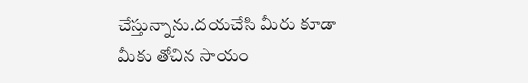చేస్తున్నాను.దయచేసి మీరు కూడా మీకు తోచిన సాయం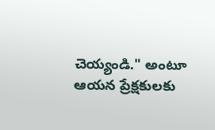చెయ్యండి." అంటూ ఆయన ప్రేక్షకులకు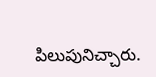పిలుపునిచ్చారు.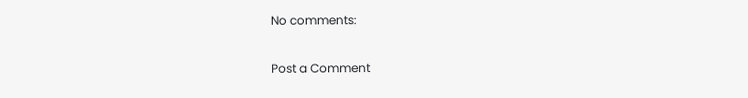No comments:

Post a Comment